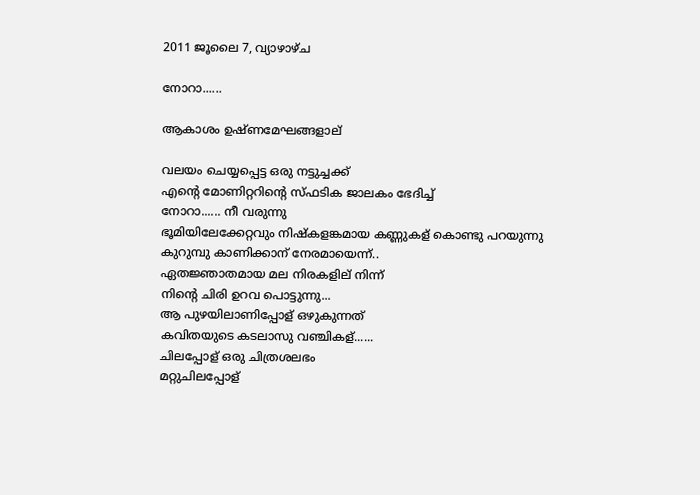2011 ജൂലൈ 7, വ്യാഴാഴ്‌ച

നോറാ......

ആകാശം ഉഷ്ണമേഘങ്ങളാല്

വലയം ചെയ്യപ്പെട്ട ഒരു നട്ടുച്ചക്ക്
എന്റെ മോണിറ്ററിന്റെ സ്ഫടിക ജാലകം ഭേദിച്ച്
നോറാ...... നീ വരുന്നു
ഭൂമിയിലേക്കേറ്റവും നിഷ്കളങ്കമായ കണ്ണുകള് കൊണ്ടു പറയുന്നു
കുറുമ്പു കാണിക്കാന് നേരമായെന്ന്..
ഏതജ്ഞാതമായ മല നിരകളില് നിന്ന്
നിന്റെ ചിരി ഉറവ പൊട്ടുന്നു...
ആ പുഴയിലാണിപ്പോള് ഒഴുകുന്നത്
കവിതയുടെ കടലാസു വഞ്ചികള്......
ചിലപ്പോള് ഒരു ചിത്രശലഭം
മറ്റുചിലപ്പോള്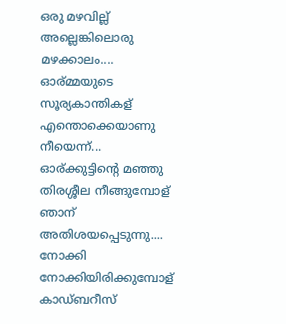ഒരു മഴവില്ല്
അല്ലെങ്കിലൊരു മഴക്കാലം.... ഓര്മ്മയുടെ സൂര്യകാന്തികള്
എന്തൊക്കെയാണു നീയെന്ന്...
ഓര്ക്കുട്ടിന്റെ മഞ്ഞു തിരശ്ശീല നീങ്ങുമ്പോള്
ഞാന് അതിശയപ്പെടുന്നു....
നോക്കി നോക്കിയിരിക്കുമ്പോള്
കാഡ്ബറീസ്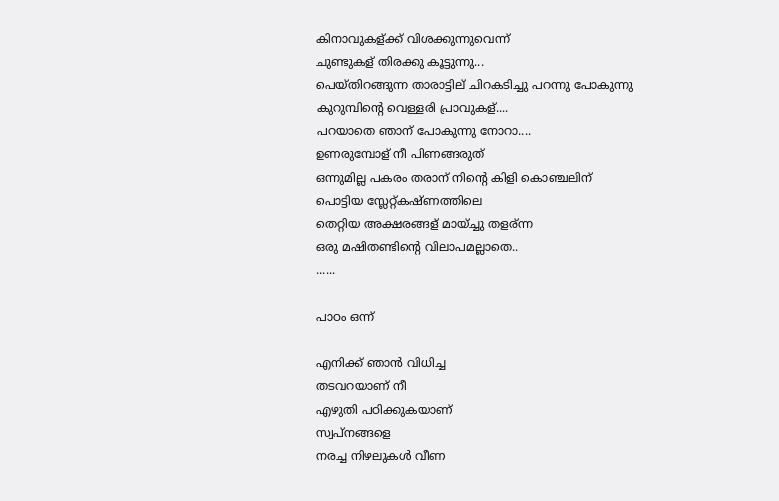കിനാവുകള്ക്ക് വിശക്കുന്നുവെന്ന്
ചുണ്ടുകള് തിരക്കു കൂട്ടുന്നു...
പെയ്തിറങ്ങുന്ന താരാട്ടില് ചിറകടിച്ചു പറന്നു പോകുന്നു
കുറുമ്പിന്റെ വെള്ളരി പ്രാവുകള്....
പറയാതെ ഞാന് പോകുന്നു നോറാ....
ഉണരുമ്പോള് നീ പിണങ്ങരുത്
ഒന്നുമില്ല പകരം തരാന് നിന്റെ കിളി കൊഞ്ചലിന്
പൊട്ടിയ സ്ലേറ്റ്കഷ്ണത്തിലെ
തെറ്റിയ അക്ഷരങ്ങള് മായ്ച്ചു തളര്ന്ന
ഒരു മഷിതണ്ടിന്റെ വിലാപമല്ലാതെ..
......

പാഠം ഒന്ന്

എനിക്ക് ഞാന്‍ വിധിച്ച
തടവറയാണ് നീ
എഴുതി പഠിക്കുകയാണ്
സ്വപ്നങ്ങളെ
നരച്ച നിഴലുകള്‍ വീണ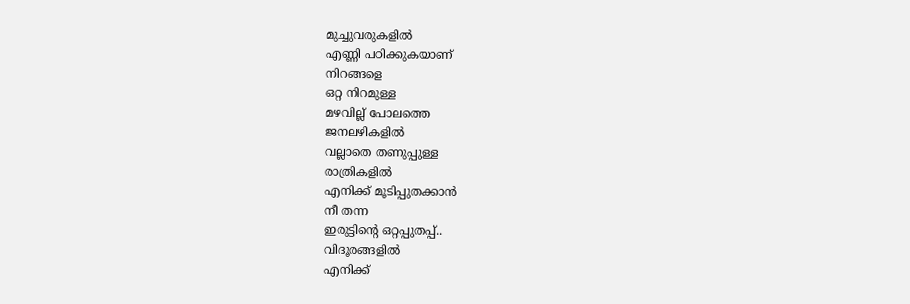മുച്ചുവരുകളില്‍
എണ്ണി പഠിക്കുകയാണ്
നിറങ്ങളെ
ഒറ്റ നിറമുള്ള
മഴവില്ല് പോലത്തെ
ജനലഴികളില്‍
വല്ലാതെ തണുപ്പുള്ള
രാത്രികളില്‍
എനിക്ക് മൂടിപ്പുതക്കാന്‍
നീ തന്ന
ഇരുട്ടിന്റെ ഒറ്റപ്പുതപ്പ്..
വിദൂരങ്ങളില്‍
എനിക്ക്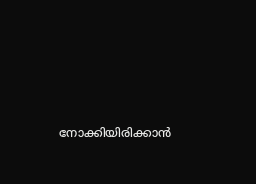നോക്കിയിരിക്കാന്‍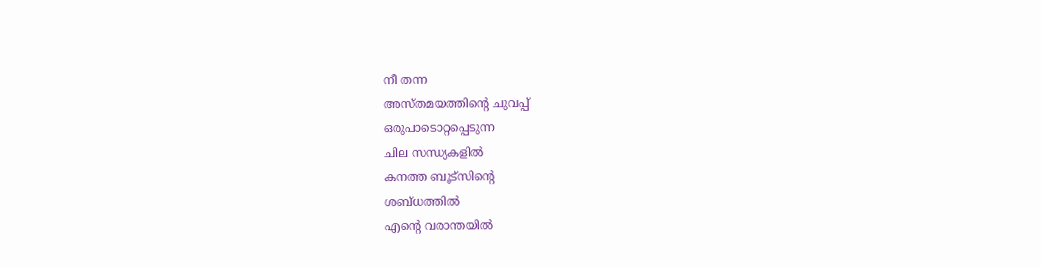നീ തന്ന
അസ്തമയത്തിന്റെ ചുവപ്പ്
ഒരുപാടൊറ്റപ്പെടുന്ന
ചില സന്ധ്യകളില്‍
കനത്ത ബൂട്സിന്റെ
ശബ്ധത്തില്‍
എന്റെ വരാന്തയില്‍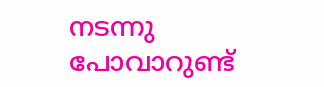നടന്നു പോവാറുണ്ട്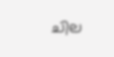ചില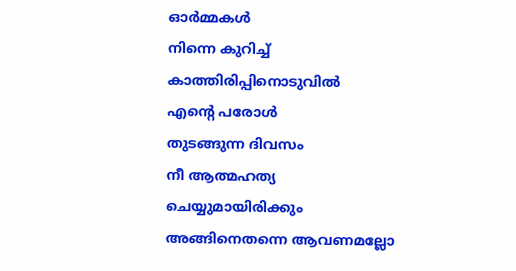ഓര്‍മ്മകള്‍
നിന്നെ കുറിച്ച്
കാത്തിരിപ്പിനൊടുവില്‍
എന്റെ പരോള്‍
തുടങ്ങുന്ന ദിവസം
നീ ആത്മഹത്യ
ചെയ്യുമായിരിക്കും
അങ്ങിനെതന്നെ ആവണമല്ലോ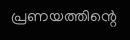പ്രണയത്തിന്റെ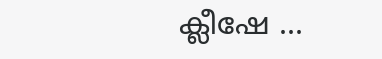ക്ലീഷേ ...